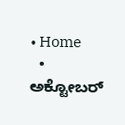• Home
  • ಅಕ್ಟೋಬರ್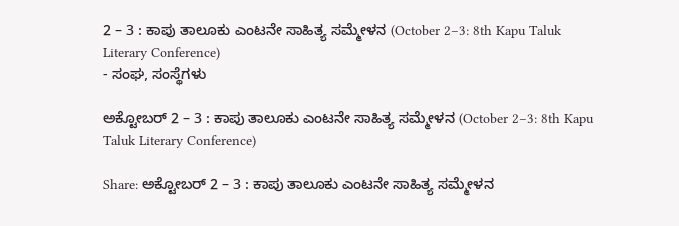2 – 3 : ಕಾಪು ತಾಲೂಕು ಎಂಟನೇ ಸಾಹಿತ್ಯ ಸಮ್ಮೇಳನ (October 2–3: 8th Kapu Taluk Literary Conference)
- ಸಂಘ, ಸಂಸ್ಥೆಗಳು

ಅಕ್ಟೋಬರ್ 2 – 3 : ಕಾಪು ತಾಲೂಕು ಎಂಟನೇ ಸಾಹಿತ್ಯ ಸಮ್ಮೇಳನ (October 2–3: 8th Kapu Taluk Literary Conference)

Share: ಅಕ್ಟೋಬರ್ 2 – 3 : ಕಾಪು ತಾಲೂಕು ಎಂಟನೇ ಸಾಹಿತ್ಯ ಸಮ್ಮೇಳನ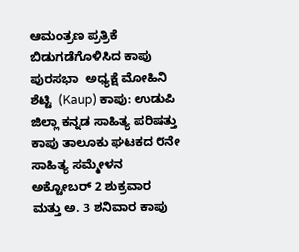ಆಮಂತ್ರಣ ಪ್ರತ್ರಿಕೆ ಬಿಡುಗಡೆಗೊಳಿಸಿದ ಕಾಪು ಪುರಸಭಾ  ಅಧ್ಯಕ್ಷೆ ಮೋಹಿನಿ ಶೆಟ್ಟಿ  (Kaup) ಕಾಪು: ಉಡುಪಿ ಜಿಲ್ಲಾ ಕನ್ನಡ ಸಾಹಿತ್ಯ ಪರಿಷತ್ತು ಕಾಪು ತಾಲೂಕು ಘಟಕದ ೮ನೇ ಸಾಹಿತ್ಯ ಸಮ್ಮೇಳನ ಅಕ್ಟೋಬರ್ 2 ಶುಕ್ರವಾರ ಮತ್ತು ಅ. 3 ಶನಿವಾರ ಕಾಪು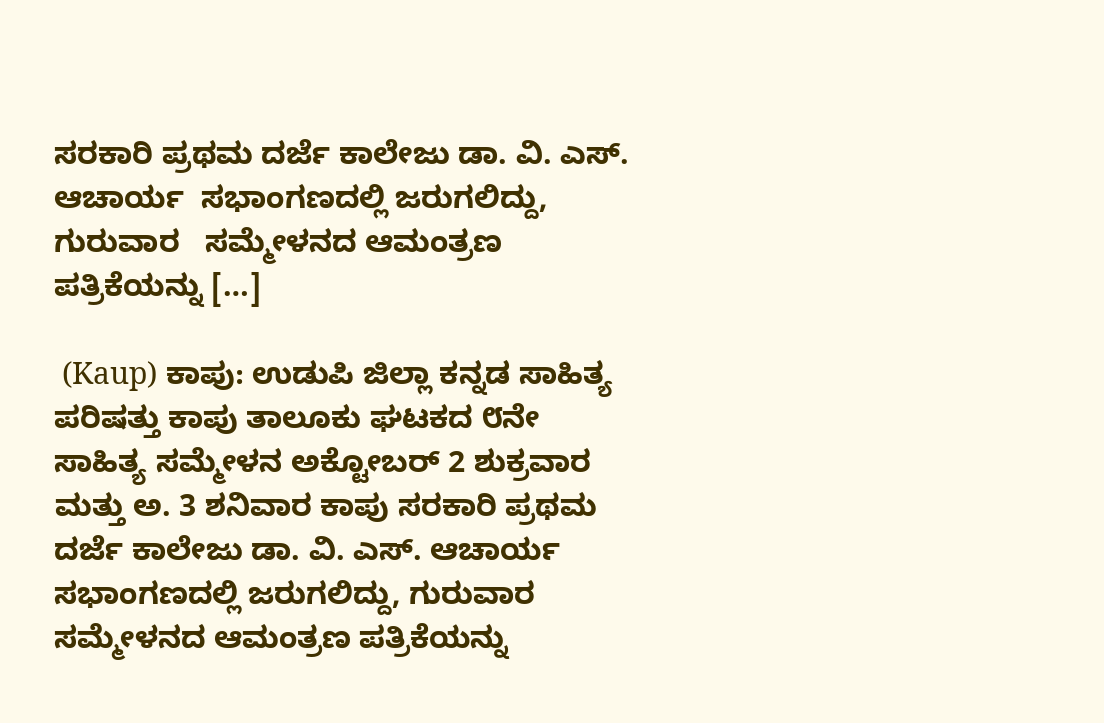ಸರಕಾರಿ ಪ್ರಥಮ ದರ್ಜೆ ಕಾಲೇಜು ಡಾ. ವಿ. ಎಸ್. ಆಚಾರ್ಯ  ಸಭಾಂಗಣದಲ್ಲಿ ಜರುಗಲಿದ್ದು, ಗುರುವಾರ   ಸಮ್ಮೇಳನದ ಆಮಂತ್ರಣ ಪತ್ರಿಕೆಯನ್ನು […]

 (Kaup) ಕಾಪು: ಉಡುಪಿ ಜಿಲ್ಲಾ ಕನ್ನಡ ಸಾಹಿತ್ಯ ಪರಿಷತ್ತು ಕಾಪು ತಾಲೂಕು ಘಟಕದ ೮ನೇ ಸಾಹಿತ್ಯ ಸಮ್ಮೇಳನ ಅಕ್ಟೋಬರ್ 2 ಶುಕ್ರವಾರ ಮತ್ತು ಅ. 3 ಶನಿವಾರ ಕಾಪು ಸರಕಾರಿ ಪ್ರಥಮ ದರ್ಜೆ ಕಾಲೇಜು ಡಾ. ವಿ. ಎಸ್. ಆಚಾರ್ಯ  ಸಭಾಂಗಣದಲ್ಲಿ ಜರುಗಲಿದ್ದು, ಗುರುವಾರ   ಸಮ್ಮೇಳನದ ಆಮಂತ್ರಣ ಪತ್ರಿಕೆಯನ್ನು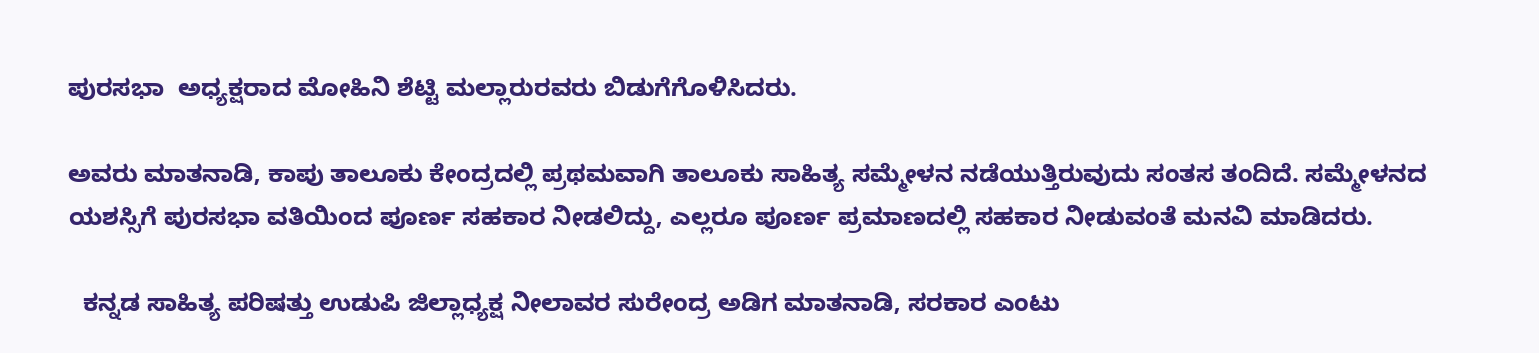ಪುರಸಭಾ  ಅಧ್ಯಕ್ಷರಾದ ಮೋಹಿನಿ ಶೆಟ್ಟಿ ಮಲ್ಲಾರುರವರು ಬಿಡುಗೆಗೊಳಿಸಿದರು.

ಅವರು ಮಾತನಾಡಿ, ಕಾಪು ತಾಲೂಕು ಕೇಂದ್ರದಲ್ಲಿ ಪ್ರಥಮವಾಗಿ ತಾಲೂಕು ಸಾಹಿತ್ಯ ಸಮ್ಮೇಳನ ನಡೆಯುತ್ತಿರುವುದು ಸಂತಸ ತಂದಿದೆ. ಸಮ್ಮೇಳನದ ಯಶಸ್ಸಿಗೆ ಪುರಸಭಾ ವತಿಯಿಂದ ಪೂರ್ಣ ಸಹಕಾರ ನೀಡಲಿದ್ದು, ಎಲ್ಲರೂ ಪೂರ್ಣ ಪ್ರಮಾಣದಲ್ಲಿ ಸಹಕಾರ ನೀಡುವಂತೆ ಮನವಿ ಮಾಡಿದರು.

  ಕನ್ನಡ ಸಾಹಿತ್ಯ ಪರಿಷತ್ತು ಉಡುಪಿ ಜಿಲ್ಲಾಧ್ಯಕ್ಷ ನೀಲಾವರ ಸುರೇಂದ್ರ ಅಡಿಗ ಮಾತನಾಡಿ, ಸರಕಾರ ಎಂಟು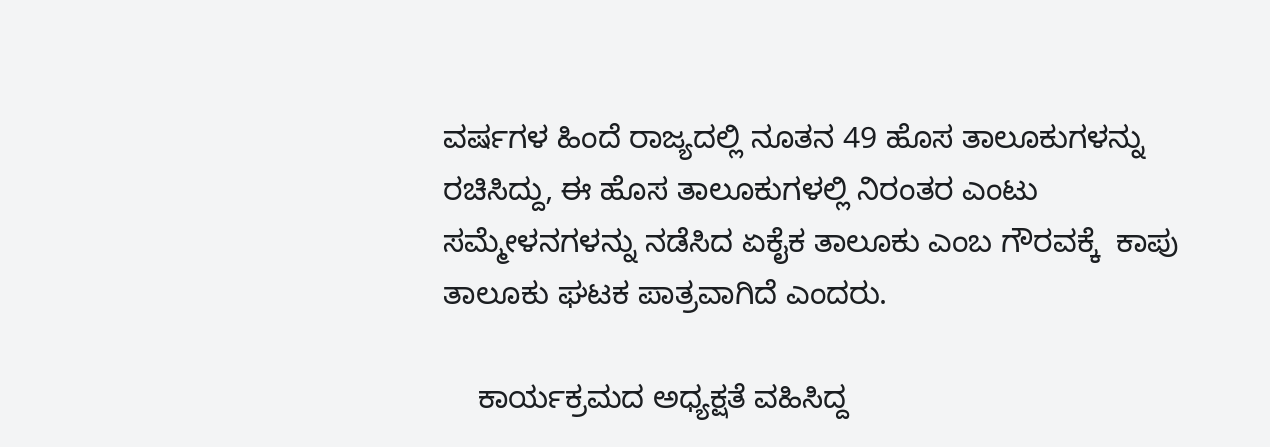ವರ್ಷಗಳ ಹಿಂದೆ ರಾಜ್ಯದಲ್ಲಿ ನೂತನ 49 ಹೊಸ ತಾಲೂಕುಗಳನ್ನು ರಚಿಸಿದ್ದು, ಈ ಹೊಸ ತಾಲೂಕುಗಳಲ್ಲಿ ನಿರಂತರ ಎಂಟು ಸಮ್ಮೇಳನಗಳನ್ನು ನಡೆಸಿದ ಏಕೈಕ ತಾಲೂಕು ಎಂಬ ಗೌರವಕ್ಕೆ  ಕಾಪು ತಾಲೂಕು ಘಟಕ ಪಾತ್ರವಾಗಿದೆ ಎಂದರು.

    ಕಾರ್ಯಕ್ರಮದ ಅಧ್ಯಕ್ಷತೆ ವಹಿಸಿದ್ದ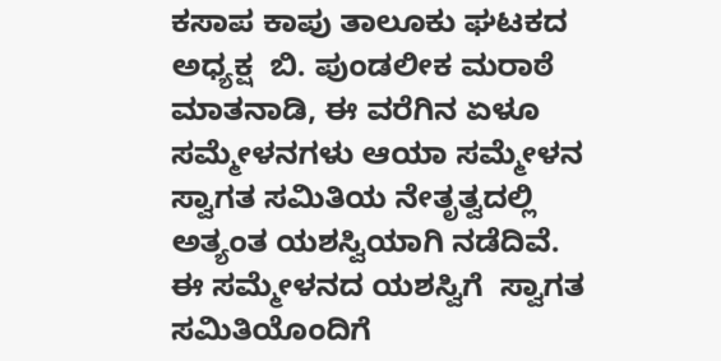ಕಸಾಪ ಕಾಪು ತಾಲೂಕು ಘಟಕದ  ಅಧ್ಯಕ್ಷ  ಬಿ. ಪುಂಡಲೀಕ ಮರಾಠೆ ಮಾತನಾಡಿ, ಈ ವರೆಗಿನ ಏಳೂ ಸಮ್ಮೇಳನಗಳು ಆಯಾ ಸಮ್ಮೇಳನ ಸ್ವಾಗತ ಸಮಿತಿಯ ನೇತೃತ್ವದಲ್ಲಿ ಅತ್ಯಂತ ಯಶಸ್ವಿಯಾಗಿ ನಡೆದಿವೆ. ಈ ಸಮ್ಮೇಳನದ ಯಶಸ್ವಿಗೆ  ಸ್ವಾಗತ ಸಮಿತಿಯೊಂದಿಗೆ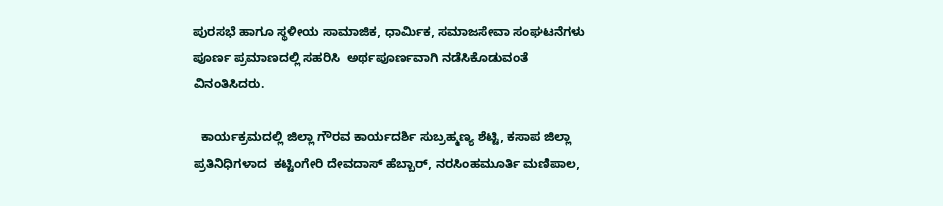ಪುರಸಭೆ ಹಾಗೂ ಸ್ಥಳೀಯ ಸಾಮಾಜಿಕ, ಧಾರ್ಮಿಕ, ಸಮಾಜಸೇವಾ ಸಂಘಟನೆಗಳು ಪೂರ್ಣ ಪ್ರಮಾಣದಲ್ಲಿ ಸಹರಿಸಿ  ಅರ್ಥಪೂರ್ಣವಾಗಿ ನಡೆಸಿಕೊಡುವಂತೆ ವಿನಂತಿಸಿದರು.

  ಕಾರ್ಯಕ್ರಮದಲ್ಲಿ ಜಿಲ್ಲಾ ಗೌರವ ಕಾರ್ಯದರ್ಶಿ ಸುಬ್ರಹ್ಮಣ್ಯ ಶೆಟ್ಟಿ, ಕಸಾಪ ಜಿಲ್ಲಾ ಪ್ರತಿನಿಧಿಗಳಾದ  ಕಟ್ಟಿಂಗೇರಿ ದೇವದಾಸ್ ಹೆಬ್ಬಾರ್, ನರಸಿಂಹಮೂರ್ತಿ ಮಣಿಪಾಲ,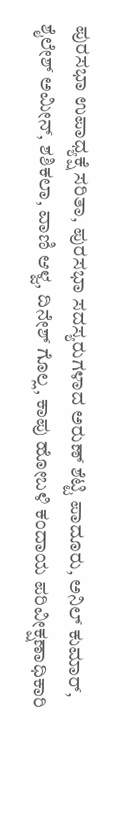ಪುರಸಭಾ ಉಪಾಧ್ಯಕ್ಷೆ ಸರಿತಾ, ಪುರಸಭಾ ಸದಸ್ಯರುಗಳಾದ ಅರುಣ್ ಶೆಟ್ಟಿ ಪಾದೂರು, ಅನಿಲ್ ಕುಮಾರ್, ಶೈಲೇಶ್ ಅಮೀನ್, ಶಶಿಕಲಾ, ವಾಣಿ ಆಳ್ವ, ದಿನೇಶ್ ಗೊಲ್ಲ, ಕಾಪು ಹೋಬಳಿ ಕಂದಾಯ ಪರಿವೀಕ್ಷಣಾಧಿಕಾರಿ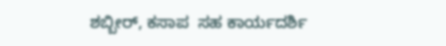ಶಬ್ಬೀರ್, ಕಸಾಪ  ಸಹ ಕಾರ್ಯದರ್ಶಿ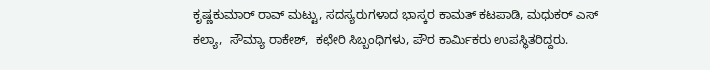ಕೃಷ್ಣಕುಮಾರ್ ರಾವ್ ಮಟ್ಟು, ಸದಸ್ಯರುಗಳಾದ ಭಾಸ್ಕರ ಕಾಮತ್ ಕಟಪಾಡಿ, ಮಧುಕರ್ ಎಸ್ ಕಲ್ಯಾ,  ಸೌಮ್ಯಾ ರಾಕೇಶ್,  ಕಛೇರಿ ಸಿಬ್ಬಂಧಿಗಳು, ಪೌರ ಕಾರ್ಮಿಕರು ಉಪಸ್ಥಿತರಿದ್ದರು.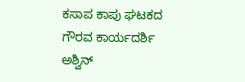ಕಸಾಪ ಕಾಪು ಘಟಕದ ಗೌರವ ಕಾರ್ಯದರ್ಶಿ ಅಶ್ವಿನ್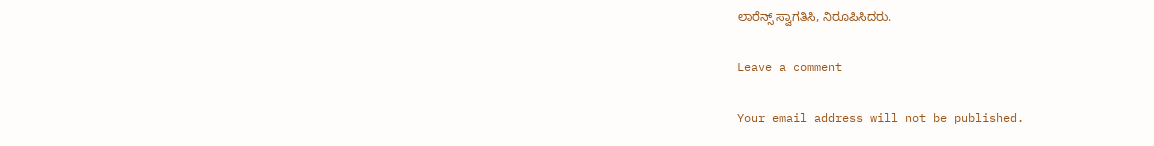ಲಾರೆನ್ಸ್ ಸ್ವಾಗತಿಸಿ, ನಿರೂಪಿಸಿದರು.

Leave a comment

Your email address will not be published.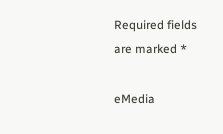Required fields are marked *

eMedia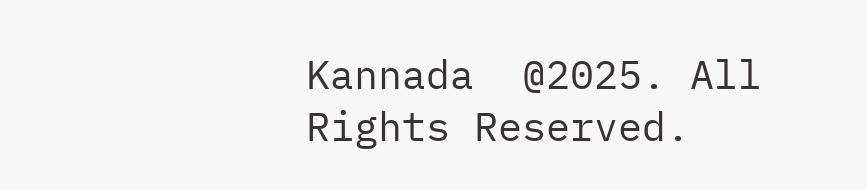Kannada  @2025. All Rights Reserved.